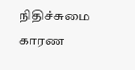நிதிச்சுமை காரண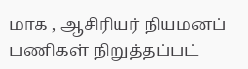மாக , ஆசிரியர் நியமனப் பணிகள் நிறுத்தப்பட்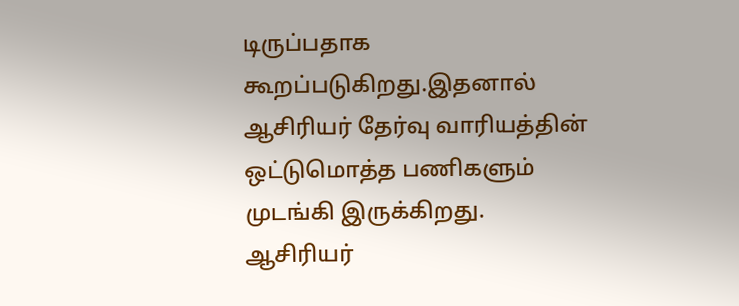டிருப்பதாக கூறப்படுகிறது.இதனால்
ஆசிரியர் தேர்வு வாரியத்தின் ஒட்டுமொத்த பணிகளும் முடங்கி இருக்கிறது.
ஆசிரியர்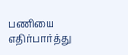பணியை எதிர்பார்த்து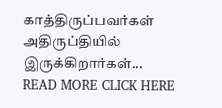காத்திருப்பவர்கள் அதிருப்தியில்
இருக்கிறார்கள்...
READ MORE CLICK HERE